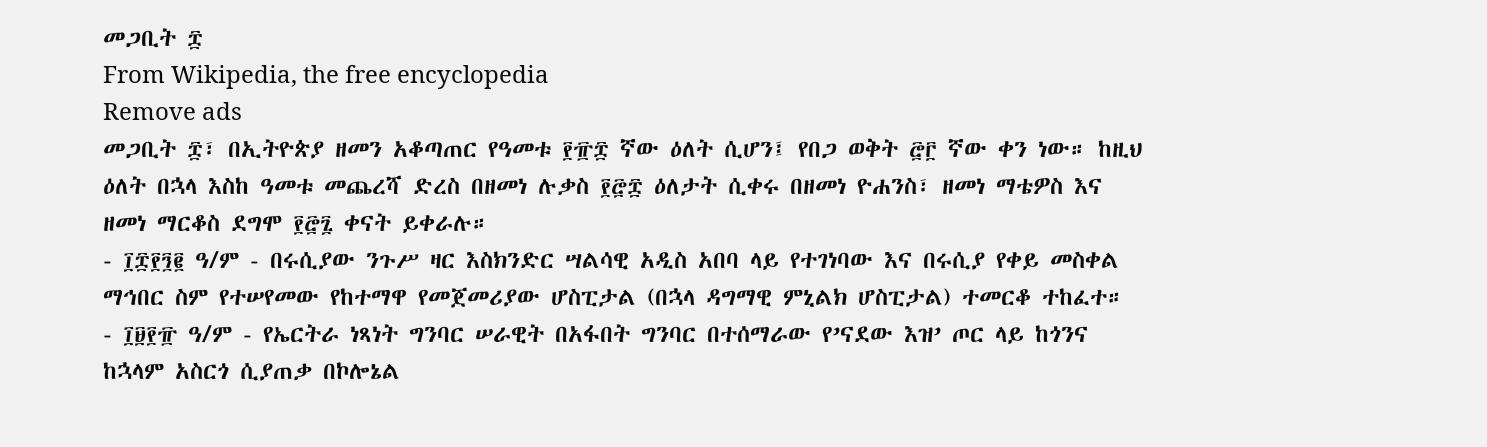መጋቢት ፰
From Wikipedia, the free encyclopedia
Remove ads
መጋቢት ፰፣ በኢትዮጵያ ዘመን አቆጣጠር የዓመቱ ፻፹፰ ኛው ዕለት ሲሆን፤ የበጋ ወቅት ፸፫ ኛው ቀን ነው። ከዚህ ዕለት በኋላ እስከ ዓመቱ መጨረሻ ድረስ በዘመነ ሉቃስ ፻፸፰ ዕለታት ሲቀሩ በዘመነ ዮሐንስ፣ ዘመነ ማቴዎስ እና ዘመነ ማርቆስ ደግሞ ፻፸፯ ቀናት ይቀራሉ።
- ፲፰፻፺፪ ዓ/ም - በሩሲያው ንጉሥ ዛር እስክንድር ሣልሳዊ አዲስ አበባ ላይ የተገነባው እና በሩሲያ የቀይ መስቀል ማኅበር ስም የተሠየመው የከተማዋ የመጀመሪያው ሆስፒታል (በኋላ ዳግማዊ ምኒልክ ሆስፒታል) ተመርቆ ተከፈተ።
- ፲፱፻፹ ዓ/ም - የኤርትራ ነጻነት ግንባር ሠራዊት በአፋበት ግንባር በተሰማራው የ’ናደው እዝ’ ጦር ላይ ከጎንና ከኋላም አስርጎ ሲያጠቃ በኮሎኔል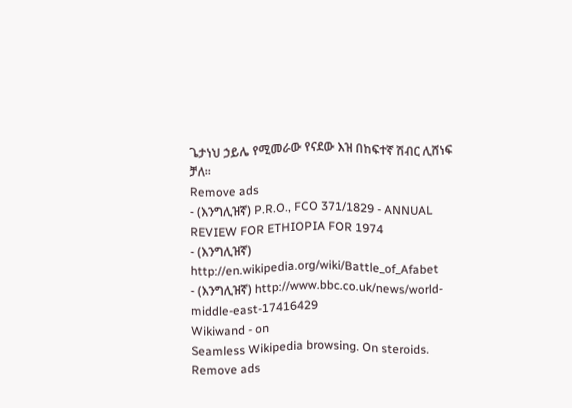ጌታነህ ኃይሌ የሚመራው የናደው እዝ በከፍተኛ ሽብር ሊሸነፍ ቻለ።
Remove ads
- (እንግሊዝኛ) P.R.O., FCO 371/1829 - ANNUAL REVIEW FOR ETHIOPIA FOR 1974
- (እንግሊዝኛ) http://en.wikipedia.org/wiki/Battle_of_Afabet
- (እንግሊዝኛ) http://www.bbc.co.uk/news/world-middle-east-17416429
Wikiwand - on
Seamless Wikipedia browsing. On steroids.
Remove ads